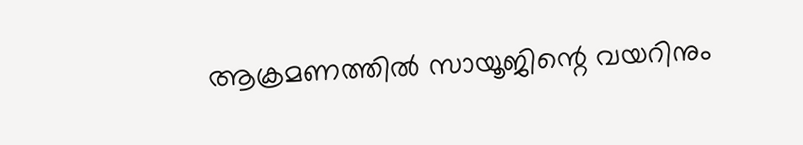ആക്രമണത്തിൽ സായൂജിന്റെ വയറിനും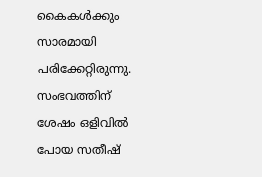കൈകൾക്കും സാരമായി പരിക്കേറ്റിരുന്നു. സംഭവത്തിന് ശേഷം ഒളിവിൽ പോയ സതീഷ്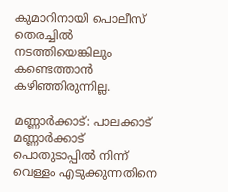കുമാറിനായി പൊലീസ് തെരച്ചിൽ നടത്തിയെങ്കിലും കണ്ടെത്താൻ കഴിഞ്ഞിരുന്നില്ല.

മണ്ണാർക്കാട്: പാലക്കാട് മണ്ണാർക്കാട് പൊതുടാപ്പിൽ നിന്ന് വെള്ളം എടുക്കുന്നതിനെ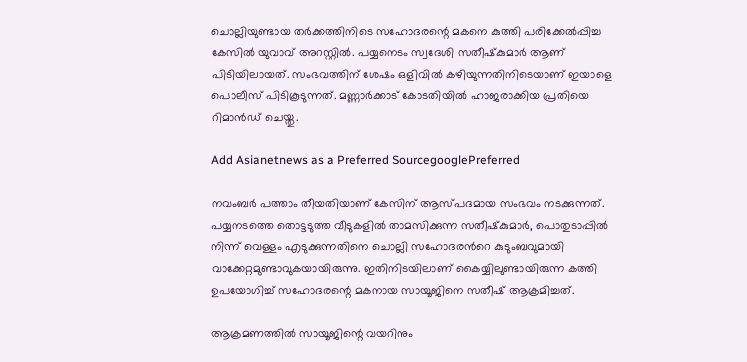ചൊല്ലിയുണ്ടായ തർക്കത്തിനിടെ സഹോദരന്റെ മകനെ കുത്തി പരിക്കേൽപ്പിച്ച കേസിൽ യുവാവ് അറസ്റ്റിൽ. പയ്യനെടം സ്വദേശി സതീഷ്‌കുമാർ ആണ് പിടിയിലായത്. സംഭവത്തിന് ശേഷം ഒളിവിൽ കഴിയുന്നതിനിടെയാണ് ഇയാളെ പൊലീസ് പിടികൂടുന്നത്. മണ്ണാർക്കാട് കോടതിയിൽ ഹാജരാക്കിയ പ്രതിയെ റിമാൻഡ് ചെയ്തു.

Add Asianetnews as a Preferred SourcegooglePreferred

നവംബർ പത്താം തീയതിയാണ് കേസിന് ആസ്പദമായ സംഭവം നടക്കുന്നത്. പയ്യനടത്തെ തൊട്ടടുത്ത വീടുകളിൽ താമസിക്കുന്ന സതീഷ്‌കുമാര്‍, പൊതുടാപ്പിൽ നിന്ന് വെള്ളം എടുക്കുന്നതിനെ ചൊല്ലി സഹോദരന്‍റെ കുടുംബവുമായി വാക്കേറ്റമുണ്ടാവുകയായിരുന്നു. ഇതിനിടയിലാണ് കൈയ്യിലുണ്ടായിരുന്ന കത്തി ഉപയോഗിച്ച് സഹോദരന്റെ മകനായ സായൂജിനെ സതീഷ് ആക്രമിച്ചത്.

ആക്രമണത്തിൽ സായൂജിന്റെ വയറിനും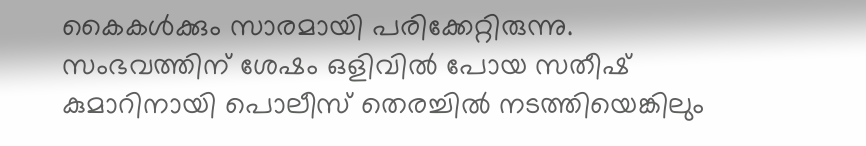കൈകൾക്കും സാരമായി പരിക്കേറ്റിരുന്നു. സംഭവത്തിന് ശേഷം ഒളിവിൽ പോയ സതീഷ് കുമാറിനായി പൊലീസ് തെരച്ചിൽ നടത്തിയെങ്കിലും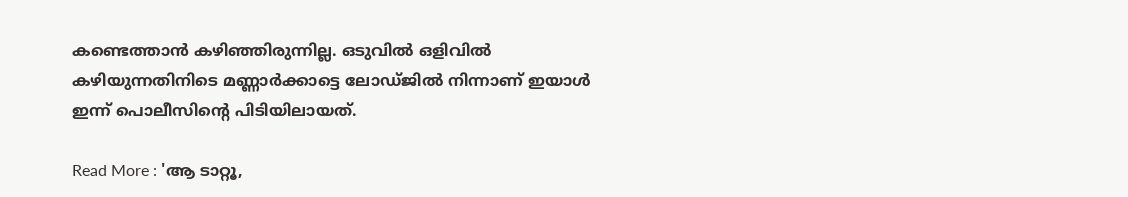കണ്ടെത്താൻ കഴിഞ്ഞിരുന്നില്ല. ഒടുവിൽ ഒളിവിൽ കഴിയുന്നതിനിടെ മണ്ണാർക്കാട്ടെ ലോഡ്ജിൽ നിന്നാണ് ഇയാൾ ഇന്ന് പൊലീസിന്‍റെ പിടിയിലായത്.

Read More : 'ആ ടാറ്റൂ,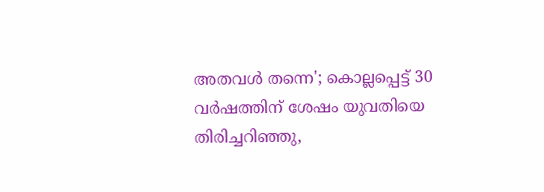അതവൾ തന്നെ'; കൊല്ലപ്പെട്ട് 30 വർഷത്തിന് ശേഷം യുവതിയെ തിരിച്ചറിഞ്ഞു,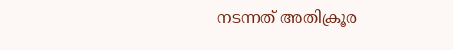നടന്നത് അതിക്രൂര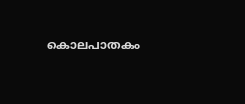കൊലപാതകം